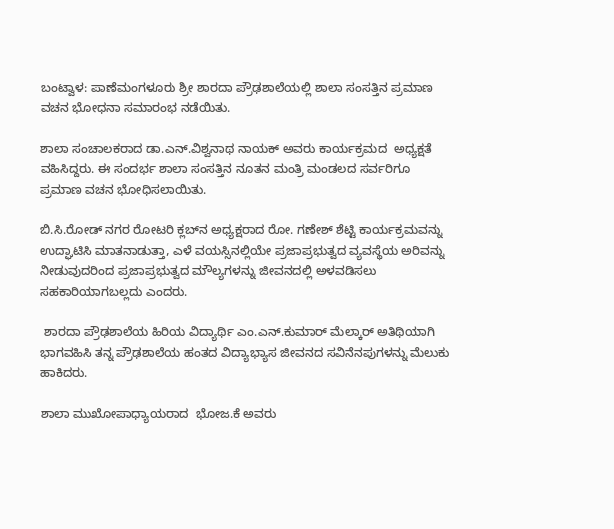ಬಂಟ್ವಾಳ: ಪಾಣೆಮಂಗಳೂರು ಶ್ರೀ ಶಾರದಾ ಪ್ರೌಢಶಾಲೆಯಲ್ಲಿ ಶಾಲಾ ಸಂಸತ್ತಿನ ಪ್ರಮಾಣ ವಚನ ಭೋಧನಾ ಸಮಾರಂಭ ನಡೆಯಿತು.

ಶಾಲಾ ಸಂಚಾಲಕರಾದ ಡಾ.ಎನ್.ವಿಶ್ವನಾಥ ನಾಯಕ್ ಅವರು ಕಾರ್ಯಕ್ರಮದ  ಅಧ್ಯಕ್ಷತೆ ವಹಿಸಿದ್ದರು. ಈ ಸಂದರ್ಭ ಶಾಲಾ ಸಂಸತ್ತಿನ ನೂತನ ಮಂತ್ರಿ ಮಂಡಲದ ಸರ್ವರಿಗೂ ಪ್ರಮಾಣ ವಚನ ಭೋಧಿಸಲಾಯಿತು.

ಬಿ.ಸಿ.ರೋಡ್ ನಗರ ರೋಟರಿ ಕ್ಲಬ್‌ನ ಅಧ್ಯಕ್ಷರಾದ ರೋ. ಗಣೇಶ್ ಶೆಟ್ಟಿ ಕಾರ್ಯಕ್ರಮವನ್ನು ಉದ್ಘಾಟಿಸಿ ಮಾತನಾಡುತ್ತಾ, ಎಳೆ ವಯಸ್ಸಿನಲ್ಲಿಯೇ ಪ್ರಜಾಪ್ರಭುತ್ವದ ವ್ಯವಸ್ಥೆಯ ಅರಿವನ್ನು ನೀಡುವುದರಿಂದ ಪ್ರಜಾಪ್ರಭುತ್ವದ ಮೌಲ್ಯಗಳನ್ನು ಜೀವನದಲ್ಲಿ ಅಳವಡಿಸಲು ಸಹಕಾರಿಯಾಗಬಲ್ಲದು ಎಂದರು.

 ಶಾರದಾ ಪ್ರೌಢಶಾಲೆಯ ಹಿರಿಯ ವಿದ್ಯಾರ್ಥಿ ಎಂ.ಎನ್.ಕುಮಾರ್ ಮೆಲ್ಕಾರ್ ಅತಿಥಿಯಾಗಿ ಭಾಗವಹಿಸಿ ತನ್ನ ಪ್ರೌಢಶಾಲೆಯ ಹಂತದ ವಿದ್ಯಾಭ್ಯಾಸ ಜೀವನದ ಸವಿನೆನಪುಗಳನ್ನು ಮೆಲುಕು ಹಾಕಿದರು.

ಶಾಲಾ ಮುಖೋಪಾಧ್ಯಾಯರಾದ  ಭೋಜ.ಕೆ ಅವರು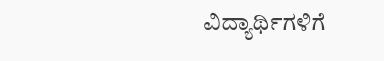ವಿದ್ಯಾರ್ಥಿಗಳಿಗೆ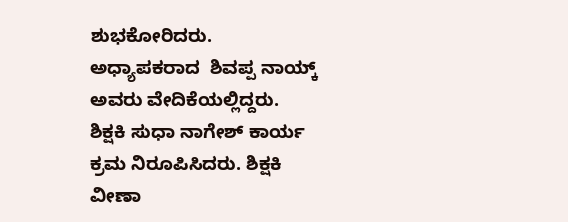ಶುಭಕೋರಿದರು. ಅಧ್ಯಾಪಕರಾದ  ಶಿವಪ್ಪ ನಾಯ್ಕ್ ಅವರು ವೇದಿಕೆಯಲ್ಲಿದ್ದರು.  ಶಿಕ್ಷಕಿ ಸುಧಾ ನಾಗೇಶ್ ಕಾರ್ಯ ಕ್ರಮ ನಿರೂಪಿಸಿದರು. ಶಿಕ್ಷಕಿ ವೀಣಾ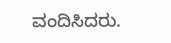ವಂದಿಸಿದರು.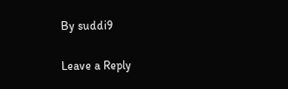By suddi9

Leave a Reply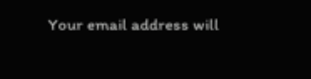Your email address will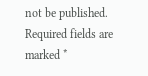not be published. Required fields are marked *